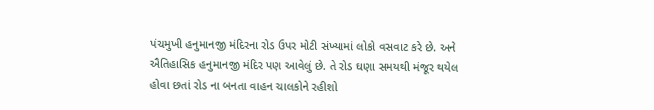પંચમુખી હનુમાનજી મંદિરના રોડ ઉપર મોટી સંખ્યામાં લોકો વસવાટ કરે છે. અને ઐતિહાસિક હનુમાનજી મંદિર પણ આવેલું છે. તે રોડ ઘણા સમયથી મંજૂર થયેલ હોવા છતાં રોડ ના બનતા વાહન ચાલકોને રહીશો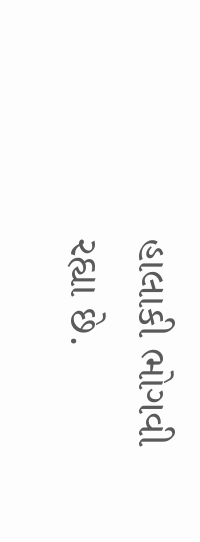હાલાકી ભોગવી રહ્યા છે.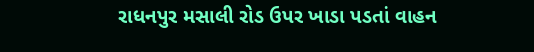રાધનપુર મસાલી રોડ ઉપર ખાડા પડતાં વાહન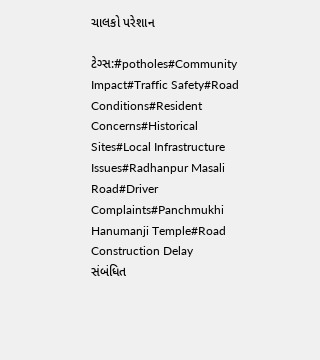ચાલકો પરેશાન

ટેગ્સ:#potholes#Community Impact#Traffic Safety#Road Conditions#Resident Concerns#Historical Sites#Local Infrastructure Issues#Radhanpur Masali Road#Driver Complaints#Panchmukhi Hanumanji Temple#Road Construction Delay
સંબંધિત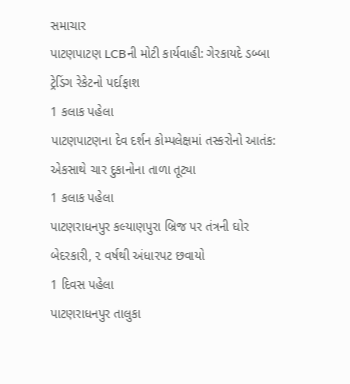સમાચાર
પાટણપાટણ LCBની મોટી કાર્યવાહી: ગેરકાયદે ડબ્બા ટ્રેડિંગ રેકેટનો પર્દાફાશ
1 કલાક પહેલા
પાટણપાટણના દેવ દર્શન કોમ્પલેક્ષમાં તસ્કરોનો આતંક: એકસાથે ચાર દુકાનોના તાળા તૂટ્યા
1 કલાક પહેલા
પાટણરાધનપુર કલ્યાણપુરા બ્રિજ પર તંત્રની ઘોર બેદરકારી, ૨ વર્ષથી અંધારપટ છવાયો
1 દિવસ પહેલા
પાટણરાધનપુર તાલુકા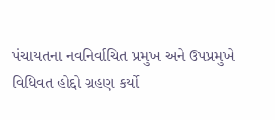પંચાયતના નવનિર્વાચિત પ્રમુખ અને ઉપપ્રમુખે વિધિવત હોદ્દો ગ્રહણ કર્યો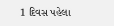1 દિવસ પહેલા